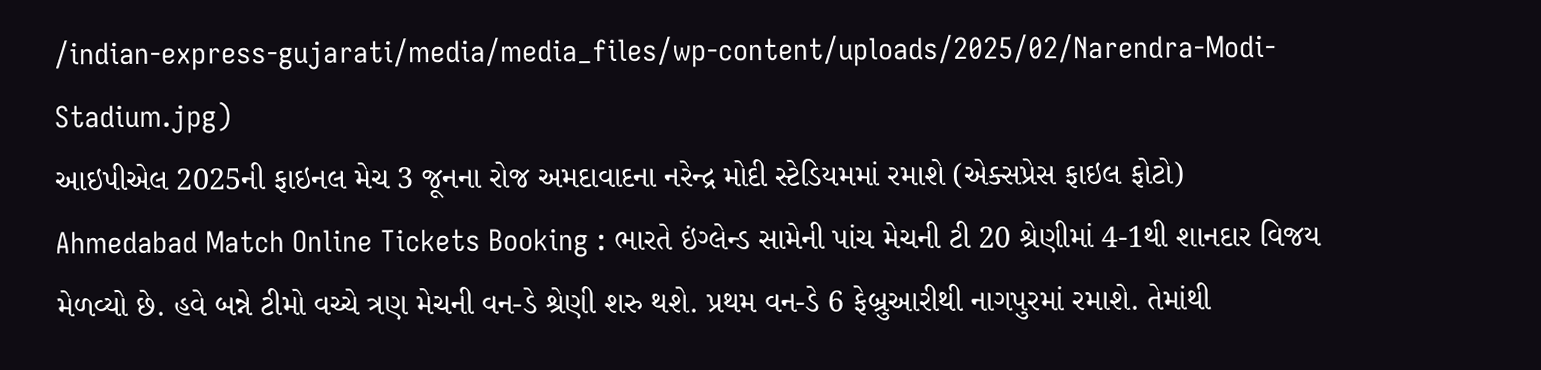/indian-express-gujarati/media/media_files/wp-content/uploads/2025/02/Narendra-Modi-Stadium.jpg)
આઇપીએલ 2025ની ફાઇનલ મેચ 3 જૂનના રોજ અમદાવાદના નરેન્દ્ર મોદી સ્ટેડિયમમાં રમાશે (એક્સપ્રેસ ફાઇલ ફોટો)
Ahmedabad Match Online Tickets Booking : ભારતે ઇંગ્લેન્ડ સામેની પાંચ મેચની ટી 20 શ્રેણીમાં 4-1થી શાનદાર વિજય મેળવ્યો છે. હવે બન્ને ટીમો વચ્ચે ત્રણ મેચની વન-ડે શ્રેણી શરુ થશે. પ્રથમ વન-ડે 6 ફેબ્રુઆરીથી નાગપુરમાં રમાશે. તેમાંથી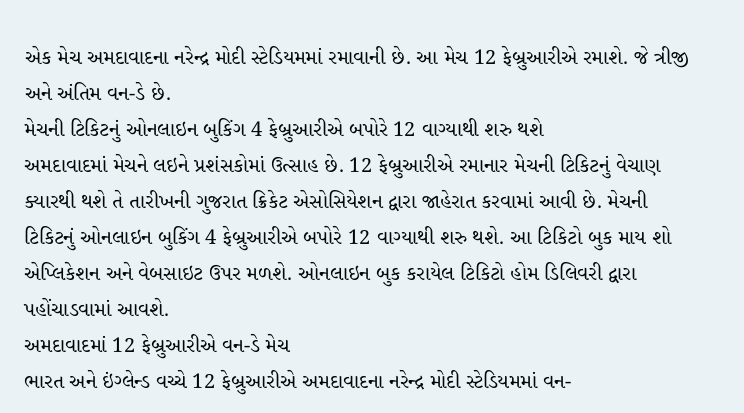એક મેચ અમદાવાદના નરેન્દ્ર મોદી સ્ટેડિયમમાં રમાવાની છે. આ મેચ 12 ફેબ્રુઆરીએ રમાશે. જે ત્રીજી અને અંતિમ વન-ડે છે.
મેચની ટિકિટનું ઓનલાઇન બુકિંગ 4 ફેબ્રુઆરીએ બપોરે 12 વાગ્યાથી શરુ થશે
અમદાવાદમાં મેચને લઇને પ્રશંસકોમાં ઉત્સાહ છે. 12 ફેબ્રુઆરીએ રમાનાર મેચની ટિકિટનું વેચાણ ક્યારથી થશે તે તારીખની ગુજરાત ક્રિકેટ એસોસિયેશન દ્વારા જાહેરાત કરવામાં આવી છે. મેચની ટિકિટનું ઓનલાઇન બુકિંગ 4 ફેબ્રુઆરીએ બપોરે 12 વાગ્યાથી શરુ થશે. આ ટિકિટો બુક માય શો એપ્લિકેશન અને વેબસાઇટ ઉપર મળશે. ઓનલાઇન બુક કરાયેલ ટિકિટો હોમ ડિલિવરી દ્વારા પહોંચાડવામાં આવશે.
અમદાવાદમાં 12 ફેબ્રુઆરીએ વન-ડે મેચ
ભારત અને ઇંગ્લેન્ડ વચ્ચે 12 ફેબ્રુઆરીએ અમદાવાદના નરેન્દ્ર મોદી સ્ટેડિયમમાં વન-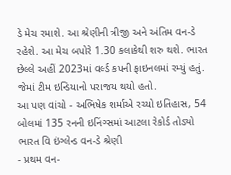ડે મેચ રમાશે. આ શ્રેણીની ત્રીજી અને અંતિમ વન-ડે રહેશે. આ મેચ બપોરે 1.30 કલાકેથી શરુ થશે. ભારત છેલ્લે અહીં 2023માં વર્લ્ડ કપની ફાઇનલમાં રમ્યું હતું. જેમાં ટીમ ઇન્ડિયાનો પરાજય થયો હતો.
આ પણ વાંચો - અભિષેક શર્માએ રચ્યો ઇતિહાસ, 54 બોલમાં 135 રનની ઇનિંગ્સમાં આટલા રેકોર્ડ તોડ્યો
ભારત વિ ઇંગ્લેન્ડ વન-ડે શ્રેણી
- પ્રથમ વન-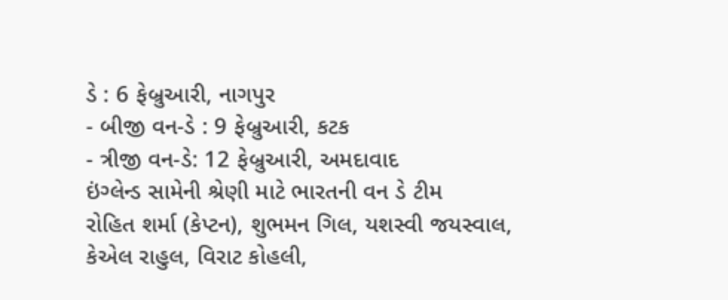ડે : 6 ફેબ્રુઆરી, નાગપુર
- બીજી વન-ડે : 9 ફેબ્રુઆરી, કટક
- ત્રીજી વન-ડે: 12 ફેબ્રુઆરી, અમદાવાદ
ઇંગ્લેન્ડ સામેની શ્રેણી માટે ભારતની વન ડે ટીમ
રોહિત શર્મા (કેપ્ટન), શુભમન ગિલ, યશસ્વી જયસ્વાલ, કેએલ રાહુલ, વિરાટ કોહલી,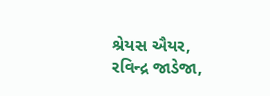શ્રેયસ ઐયર, રવિન્દ્ર જાડેજા,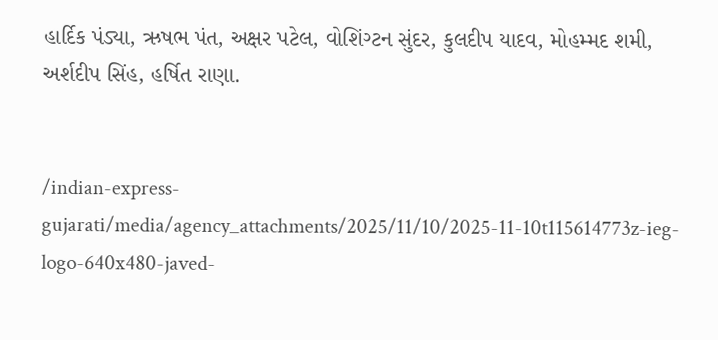હાર્દિક પંડ્યા, ઋષભ પંત, અક્ષર પટેલ, વોશિંગ્ટન સુંદર, કુલદીપ યાદવ, મોહમ્મદ શમી, અર્શદીપ સિંહ, હર્ષિત રાણા.


/indian-express-gujarati/media/agency_attachments/2025/11/10/2025-11-10t115614773z-ieg-logo-640x480-javed-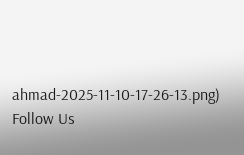ahmad-2025-11-10-17-26-13.png)
Follow Us